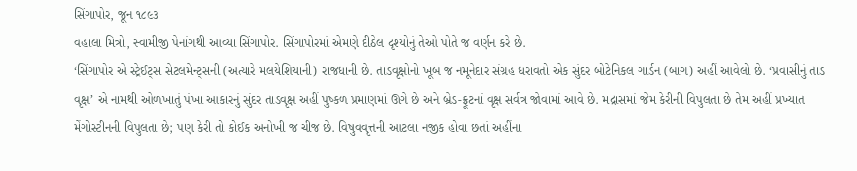સિંગાપોર, જૂન ૧૮૯૩
વહાલા મિત્રો, સ્વામીજી પેનાંગથી આવ્યા સિંગાપોર. સિંગાપોરમાં એમણે દીઠેલ દૃશ્યોનું તેઓ પોતે જ વર્ણન કરે છે.
‘સિંગાપોર એ સ્ટ્રેઈટ્સ સેટલમેન્ટ્સની (અત્યારે મલયેશિયાની) રાજધાની છે. તાડવૃક્ષોનો ખૂબ જ નમૂનેદાર સંગ્રહ ધરાવતો એક સુંદર બોટેનિકલ ગાર્ડન (બાગ) અહીં આવેલો છે. ‘પ્રવાસીનું તાડ વૃક્ષ’ એ નામથી ઓળખાતું પંખા આકારનું સુંદર તાડવૃક્ષ અહીં પુષ્કળ પ્રમાણમાં ઊગે છે અને બ્રેડ-ફ્રૂટનાં વૃક્ષ સર્વત્ર જોવામાં આવે છે. મદ્રાસમાં જેમ કેરીની વિપુલતા છે તેમ અહીં પ્રખ્યાત મેંગોસ્ટીનની વિપુલતા છે; પણ કેરી તો કોઈક અનોખી જ ચીજ છે. વિષુવવૃત્તની આટલા નજીક હોવા છતાં અહીંના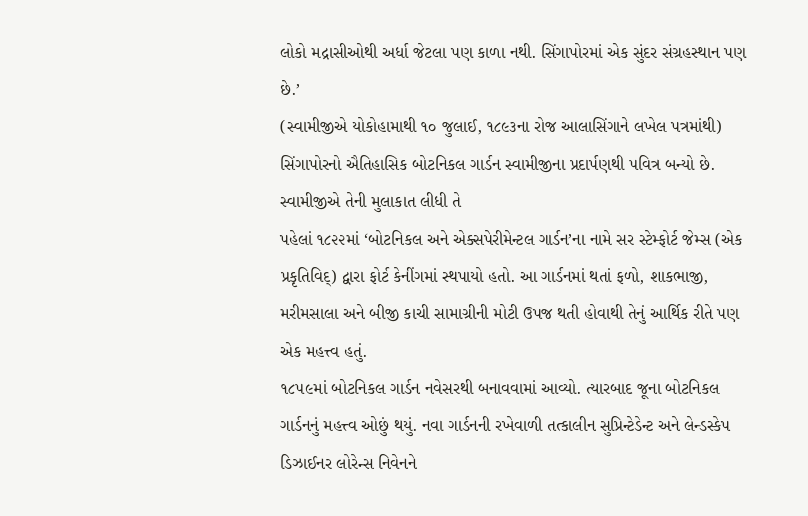લોકો મદ્રાસીઓથી અર્ધા જેટલા પણ કાળા નથી. સિંગાપોરમાં એક સુંદર સંગ્રહસ્થાન પણ છે.’
(સ્વામીજીએ યોકોહામાથી ૧૦ જુલાઈ, ૧૮૯૩ના રોજ આલાસિંગાને લખેલ પત્રમાંથી)
સિંગાપોરનો ઐતિહાસિક બોટનિકલ ગાર્ડન સ્વામીજીના પ્રદાર્પણથી ૫વિત્ર બન્યો છે. સ્વામીજીએ તેની મુલાકાત લીધી તે
પહેલાં ૧૮૨૨માં ‘બોટનિકલ અને એક્સપેરીમેન્ટલ ગાર્ડન’ના નામે સર સ્ટેમ્ફોર્ટ જેમ્સ (એક પ્રકૃતિવિદ્) દ્વારા ફોર્ટ કેનીંગમાં સ્થપાયો હતો. આ ગાર્ડનમાં થતાં ફળો, શાકભાજી, મરીમસાલા અને બીજી કાચી સામાગ્રીની મોટી ઉપજ થતી હોવાથી તેનું આર્થિક રીતે પણ એક મહત્ત્વ હતું.
૧૮૫૯માં બોટનિકલ ગાર્ડન નવેસરથી બનાવવામાં આવ્યો. ત્યારબાદ જૂના બોટનિકલ ગાર્ડનનું મહત્ત્વ ઓછું થયું. નવા ગાર્ડનની રખેવાળી તત્કાલીન સુપ્રિન્ટેડેન્ટ અને લેન્ડસ્કેપ ડિઝાઈનર લોરેન્સ નિવેનને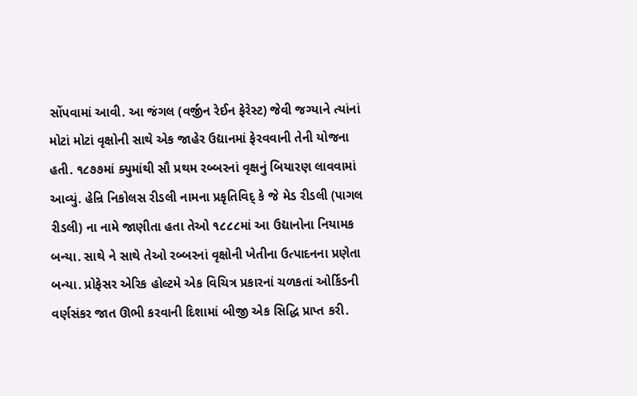સોંપવામાં આવી. આ જંગલ (વર્જીન રેઈન ફેરેસ્ટ) જેવી જગ્યાને ત્યાંનાં મોટાં મોટાં વૃક્ષોની સાથે એક જાહેર ઉદ્યાનમાં ફેરવવાની તેની યોજના હતી. ૧૮૭૭માં ક્યુમાંથી સૌ પ્રથમ રબ્બરનાં વૃક્ષનું બિયારણ લાવવામાં આવ્યું. હેન્રિ નિકોલસ રીડલી નામના પ્રકૃતિવિદ્ કે જે મેડ રીડલી (પાગલ રીડલી) ના નામે જાણીતા હતા તેઓ ૧૮૮૮માં આ ઉદ્યાનોના નિયામક બન્યા. સાથે ને સાથે તેઓ રબ્બરનાં વૃક્ષોની ખેતીના ઉત્પાદનના પ્રણેતા બન્યા. પ્રોફેસર એરિક હોલ્ટમે એક વિચિત્ર પ્રકારનાં ચળકતાં ઓર્કિડની વર્ણસંકર જાત ઊભી કરવાની દિશામાં બીજી એક સિદ્ધિ પ્રાપ્ત કરી.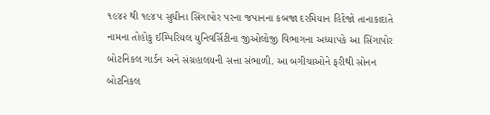૧૯૪૨ થી ૧૯૪૫ સુધીના સિંગાપોર પરના જપાનના કબજા દરમિયાન હિદેજો તાનાકાદાતે નામના તોહોકુ ઈમ્પિરિયલ યુનિવર્સિટીના જીઓલોજી વિભાગના અધ્યાપકે આ સિંગાપોર બોટનિકલ ગાર્ડન અને સંગ્રહાલયની સત્તા સંભાળી. આ બગીચાઓને ફરીથી સોનન બોટનિકલ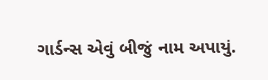ગાર્ડન્સ એવું બીજું નામ અપાયું.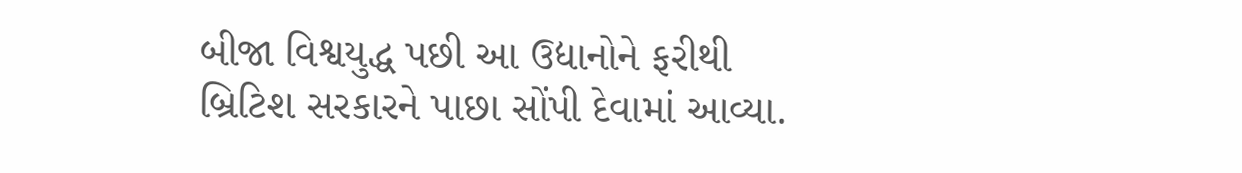બીજા વિશ્વયુદ્ધ પછી આ ઉદ્યાનોને ફરીથી બ્રિટિશ સરકારને પાછા સોંપી દેવામાં આવ્યા.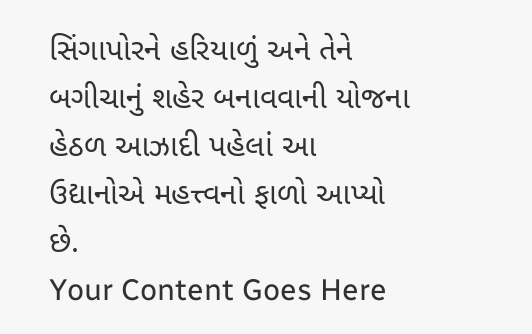સિંગાપોરને હરિયાળું અને તેને બગીચાનું શહેર બનાવવાની યોજના હેઠળ આઝાદી પહેલાં આ ઉદ્યાનોએ મહત્ત્વનો ફાળો આપ્યો છે.
Your Content Goes Here